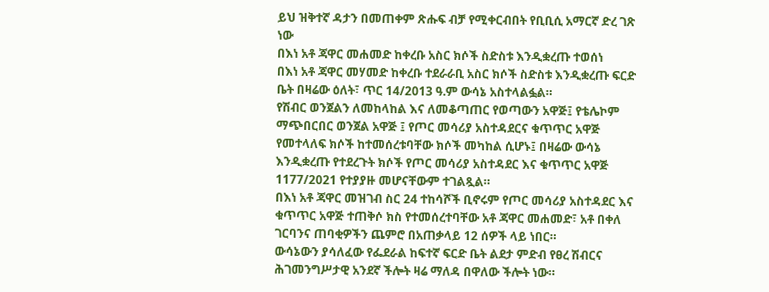ይህ ዝቅተኛ ዳታን በመጠቀም ጽሑፍ ብቻ የሚቀርብበት የቢቢሲ አማርኛ ድረ ገጽ ነው
በእነ አቶ ጃዋር መሐመድ ከቀረቡ አስር ክሶች ስድስቱ እንዲቋረጡ ተወሰነ
በእነ አቶ ጃዋር መሃመድ ከቀረቡ ተደራራቢ አስር ክሶች ስድስቱ እንዲቋረጡ ፍርድ ቤት በዛሬው ዕለት፣ ጥር 14/2013 ዓ.ም ውሳኔ አስተላልፏል።
የሽብር ወንጀልን ለመከላከል እና ለመቆጣጠር የወጣውን አዋጅ፤ የቴሌኮም ማጭበርበር ወንጀል አዋጅ ፤ የጦር መሳሪያ አስተዳደርና ቁጥጥር አዋጅ የመተላለፍ ክሶች ከተመሰረቱባቸው ክሶች መካከል ሲሆኑ፤ በዛሬው ውሳኔ እንዲቋረጡ የተደረጉት ክሶች የጦር መሳሪያ አስተዳደር እና ቁጥጥር አዋጅ 1177/2021 የተያያዙ መሆናቸውም ተገልጿል።
በእነ አቶ ጃዋር መዝገብ ስር 24 ተከሳሾች ቢኖሩም የጦር መሳሪያ አስተዳደር እና ቁጥጥር አዋጅ ተጠቅሶ ክስ የተመሰረተባቸው አቶ ጃዋር መሐመድ፣ አቶ በቀለ ገርባንና ጠባቂዎችን ጨምሮ በአጠቃላይ 12 ሰዎች ላይ ነበር።
ውሳኔውን ያሳለፈው የፌደራል ከፍተኛ ፍርድ ቤት ልደታ ምድብ የፀረ ሽብርና ሕገመንግሥታዊ አንደኛ ችሎት ዛሬ ማለዳ በዋለው ችሎት ነው።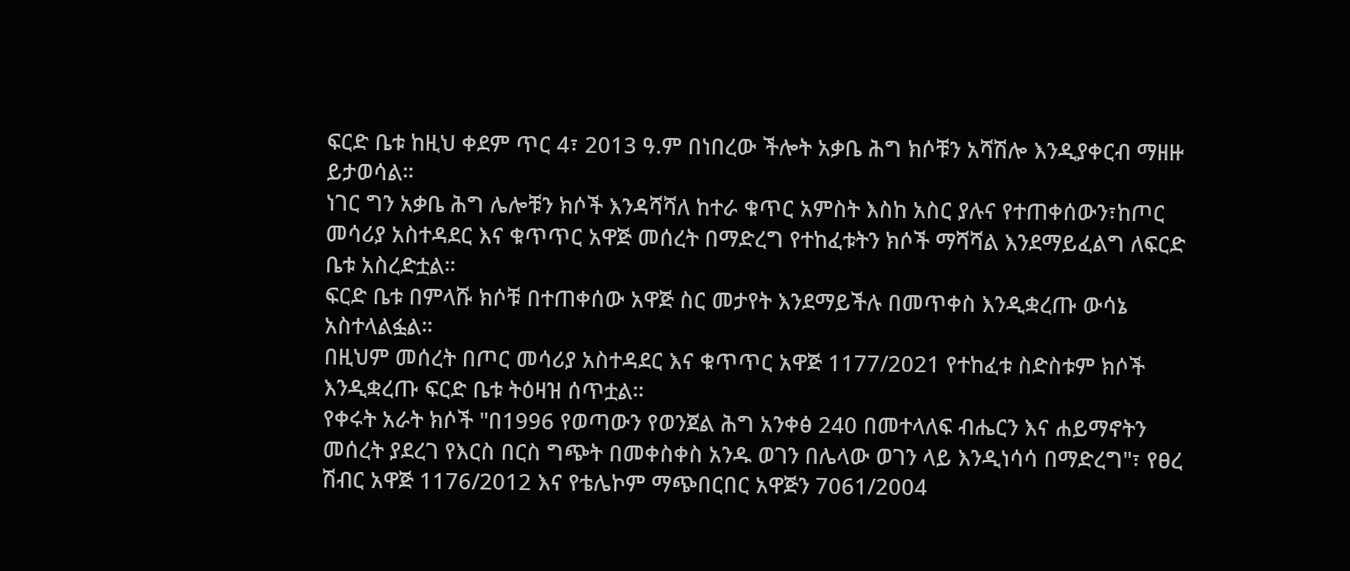ፍርድ ቤቱ ከዚህ ቀደም ጥር 4፣ 2013 ዓ.ም በነበረው ችሎት አቃቤ ሕግ ክሶቹን አሻሽሎ እንዲያቀርብ ማዘዙ ይታወሳል።
ነገር ግን አቃቤ ሕግ ሌሎቹን ክሶች እንዳሻሻለ ከተራ ቁጥር አምስት እስከ አስር ያሉና የተጠቀሰውን፣ከጦር መሳሪያ አስተዳደር እና ቁጥጥር አዋጅ መሰረት በማድረግ የተከፈቱትን ክሶች ማሻሻል እንደማይፈልግ ለፍርድ ቤቱ አስረድቷል።
ፍርድ ቤቱ በምላሹ ክሶቹ በተጠቀሰው አዋጅ ስር መታየት እንደማይችሉ በመጥቀስ እንዲቋረጡ ውሳኔ አስተላልፏል።
በዚህም መሰረት በጦር መሳሪያ አስተዳደር እና ቁጥጥር አዋጅ 1177/2021 የተከፈቱ ስድስቱም ክሶች እንዲቋረጡ ፍርድ ቤቱ ትዕዛዝ ሰጥቷል።
የቀሩት አራት ክሶች "በ1996 የወጣውን የወንጀል ሕግ አንቀፅ 240 በመተላለፍ ብሔርን እና ሐይማኖትን መሰረት ያደረገ የእርስ በርስ ግጭት በመቀስቀስ አንዱ ወገን በሌላው ወገን ላይ እንዲነሳሳ በማድረግ"፣ የፀረ ሽብር አዋጅ 1176/2012 እና የቴሌኮም ማጭበርበር አዋጅን 7061/2004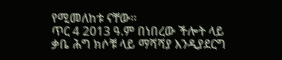የሚመለከቱ ናቸው።
ጥር 4 2013 ዓ.ም በነበረው ችሎት ላይ ቃቤ ሕግ ክሶቹ ላይ ማሻሻያ እንዲያደርግ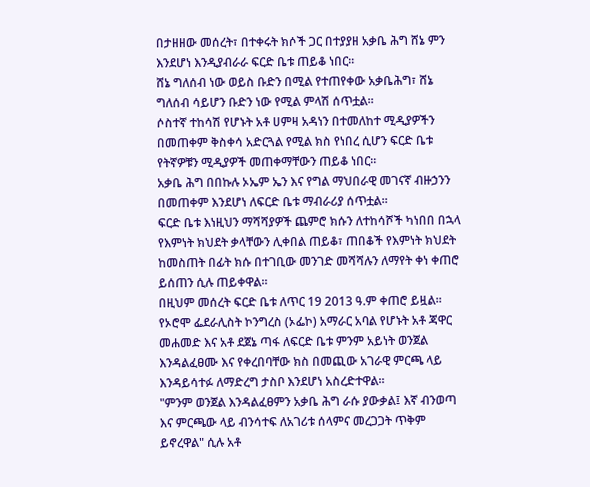በታዘዘው መሰረት፣ በተቀሩት ክሶች ጋር በተያያዘ አቃቤ ሕግ ሸኔ ምን እንደሆነ እንዲያብራራ ፍርድ ቤቱ ጠይቆ ነበር።
ሸኔ ግለሰብ ነው ወይስ ቡድን በሚል የተጠየቀው አቃቤሕግ፣ ሸኔ ግለሰብ ሳይሆን ቡድን ነው የሚል ምላሽ ሰጥቷል።
ሶስተኛ ተከሳሽ የሆኑት አቶ ሀምዛ አዳነን በተመለከተ ሚዲያዎችን በመጠቀም ቅስቀሳ አድርጓል የሚል ክስ የነበረ ሲሆን ፍርድ ቤቱ የትኛዎቹን ሚዲያዎች መጠቀማቸውን ጠይቆ ነበር።
አቃቤ ሕግ በበኩሉ ኦኤም ኤን እና የግል ማህበራዊ መገናኛ ብዙኃንን በመጠቀም እንደሆነ ለፍርድ ቤቱ ማብራሪያ ሰጥቷል።
ፍርድ ቤቱ እነዚህን ማሻሻያዎች ጨምሮ ክሱን ለተከሳሾች ካነበበ በኋላ የእምነት ክህደት ቃላቸውን ሊቀበል ጠይቆ፣ ጠበቆች የእምነት ክህደት ከመስጠት በፊት ክሱ በተገቢው መንገድ መሻሻሉን ለማየት ቀነ ቀጠሮ ይሰጠን ሲሉ ጠይቀዋል።
በዚህም መሰረት ፍርድ ቤቱ ለጥር 19 2013 ዓ.ም ቀጠሮ ይዟል።
የኦሮሞ ፌደራሊስት ኮንግረስ (ኦፌኮ) አማራር አባል የሆኑት አቶ ጃዋር መሐመድ እና አቶ ደጀኔ ጣፋ ለፍርድ ቤቱ ምንም አይነት ወንጀል እንዳልፈፀሙ እና የቀረበባቸው ክስ በመጪው አገራዊ ምርጫ ላይ እንዳይሳተፉ ለማድረግ ታስቦ እንደሆነ አስረድተዋል።
"ምንም ወንጀል እንዳልፈፀምን አቃቤ ሕግ ራሱ ያውቃል፤ እኛ ብንወጣ እና ምርጫው ላይ ብንሳተፍ ለአገሪቱ ሰላምና መረጋጋት ጥቅም ይኖረዋል" ሲሉ አቶ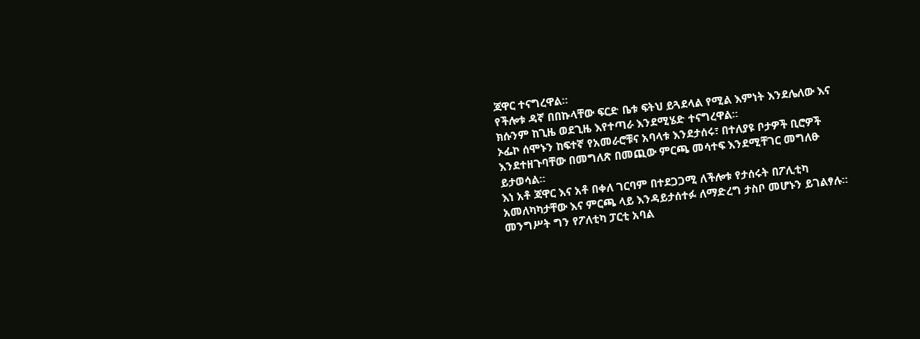ጃዋር ተናግረዋል።
የችሎቱ ዳኛ በበኩላቸው ፍርድ ቤቱ ፍትህ ይጓደላል የሚል እምነት እንደሌለው እና ክሱንም ከጊዜ ወደጊዜ እየተጣራ እንደሚሄድ ተናግረዋል።
ኦፌኮ ሰሞኑን ከፍተኛ የአመራሮቹና አባላቱ እንደታሰሩ፣ በተለያዩ ቦታዎች ቢሮዎች እንደተዘጉባቸው በመግለጽ በመጪው ምርጫ መሳተፍ እንደሚቸገር መግለፁ ይታወሳል።
እነ አቶ ጃዋር እና አቶ በቀለ ገርባም በተደጋጋሚ ለችሎቱ የታሰሩት በፖሊቲካ አመለካካታቸው እና ምርጫ ላይ እንዳይታሰተፉ ለማድረግ ታስቦ መሆኑን ይገልፃሉ።
መንግሥት ግን የፖለቲካ ፓርቲ አባል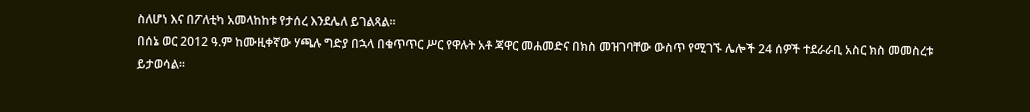ስለሆነ እና በፖለቲካ አመላከከቱ የታሰረ እንደሌለ ይገልጻል።
በሰኔ ወር 2012 ዓ.ም ከሙዚቀኛው ሃጫሉ ግድያ በኋላ በቁጥጥር ሥር የዋሉት አቶ ጃዋር መሐመድና በክስ መዝገባቸው ውስጥ የሚገኙ ሌሎች 24 ሰዎች ተደራራቢ አስር ክስ መመስረቱ ይታወሳል።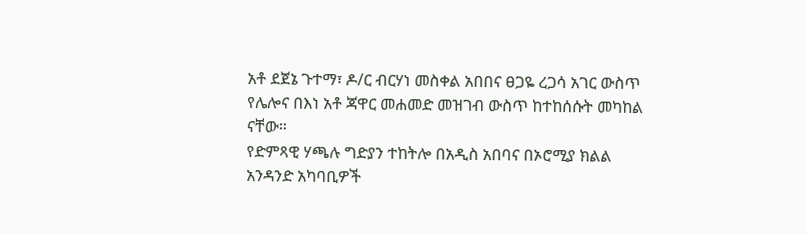አቶ ደጀኔ ጉተማ፣ ዶ/ር ብርሃነ መስቀል አበበና ፀጋዬ ረጋሳ አገር ውስጥ የሌሎና በእነ አቶ ጃዋር መሐመድ መዝገብ ውስጥ ከተከሰሱት መካከል ናቸው።
የድምጻዊ ሃጫሉ ግድያን ተከትሎ በአዲስ አበባና በኦሮሚያ ክልል አንዳንድ አካባቢዎች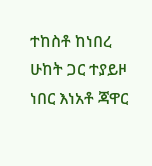ተከስቶ ከነበረ ሁከት ጋር ተያይዞ ነበር እነአቶ ጃዋር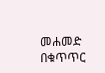መሐመድ በቁጥጥር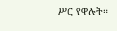ሥር የዋሉት።